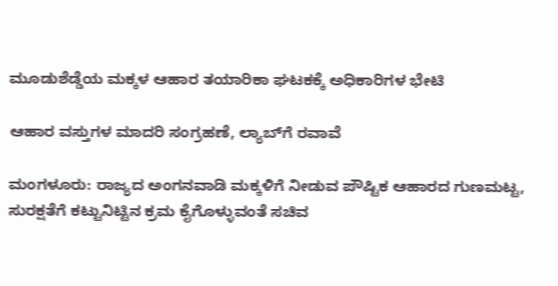ಮೂಡುಶೆಡ್ಡೆಯ ಮಕ್ಕಳ ಆಹಾರ ತಯಾರಿಕಾ ಘಟಕಕ್ಕೆ ಅಧಿಕಾರಿಗಳ ಭೇಟಿ

ಆಹಾರ ವಸ್ತುಗಳ ಮಾದರಿ ಸಂಗ್ರಹಣೆ, ಲ್ಯಾಬ್‌ಗೆ ರವಾವೆ

ಮಂಗಳೂರು: ರಾಜ್ಯದ ಅಂಗನವಾಡಿ ಮಕ್ಕಳಿಗೆ ನೀಡುವ ಪೌಷ್ಟಿಕ ಆಹಾರದ ಗುಣಮಟ್ಟ, ಸುರಕ್ಷತೆಗೆ ಕಟ್ಟುನಿಟ್ಟಿನ ಕ್ರಮ ಕೈಗೊಳ್ಳುವಂತೆ ಸಚಿವ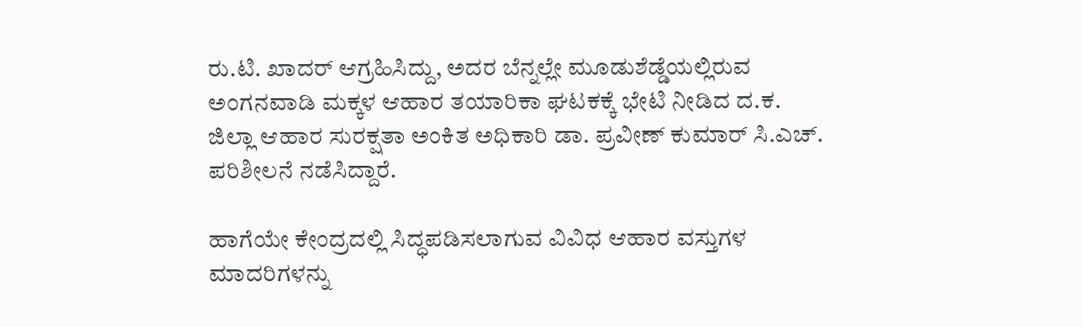ರು.ಟಿ. ಖಾದರ್ ಆಗ್ರಹಿಸಿದ್ದು, ಅದರ ಬೆನ್ನಲ್ಲೇ ಮೂಡುಶೆಡ್ಡೆಯಲ್ಲಿರುವ ಅಂಗನವಾಡಿ ಮಕ್ಕಳ ಆಹಾರ ತಯಾರಿಕಾ ಘಟಕಕ್ಕೆ ಭೇಟಿ ನೀಡಿದ ದ.ಕ. ಜಿಲ್ಲಾ ಆಹಾರ ಸುರಕ್ಷತಾ ಅಂಕಿತ ಅಧಿಕಾರಿ ಡಾ. ಪ್ರವೀಣ್ ಕುಮಾರ್ ಸಿ.ಎಚ್. ಪರಿಶೀಲನೆ ನಡೆಸಿದ್ದಾರೆ.

ಹಾಗೆಯೇ ಕೇಂದ್ರದಲ್ಲಿ ಸಿದ್ಧಪಡಿಸಲಾಗುವ ವಿವಿಧ ಆಹಾರ ವಸ್ತುಗಳ ಮಾದರಿಗಳನ್ನು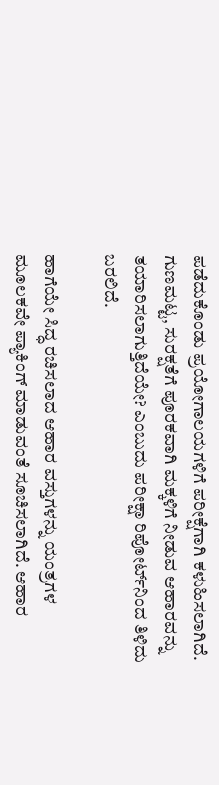ಪಡೆದುಕೊಂಡು ಪ್ರಯೋಗಾಲಯಗಳಿಗೆ ಪರೀಕ್ಷೆಗಾಗಿ ಕಳುಹಿಸಲಾಗಿದೆ. ಗುಣಮಟ್ಟ, ಸುರಕ್ಷತೆಗೆ ಪೂರಕವಾಗಿ ಮಕ್ಕಳಿಗೆ ನೀಡುವ ಆಹಾರವನ್ನು ತಯಾರಿಸಲಾಗುತ್ತಿದೆಯೇ? ಎಂಬುದು ಪರೀಕ್ಷಾ ರಿಪೋರ್ಟ್‌ನಿಂದ ತಿಳಿದು ಬರಲಿದೆ.

ಹಾಗೆಯೇ ಸಿದ್ಧ ರಚಿಸಲಾದ ಆಹಾರ ವಸ್ತುಗಳನ್ನು ಯಂತ್ರಗಳ ಮೂಲಕವೇ ಪ್ಯಾಕಿಂಗ್ ಮಾಡುವಂತೆ ಸೂಚಿಸಲಾಗಿದೆ. ಆಹಾರ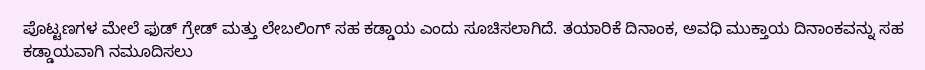ಪೊಟ್ಟಣಗಳ ಮೇಲೆ ಫುಡ್ ಗ್ರೇಡ್ ಮತ್ತು ಲೇಬಲಿಂಗ್ ಸಹ ಕಡ್ಡಾಯ ಎಂದು ಸೂಚಿಸಲಾಗಿದೆ. ತಯಾರಿಕೆ ದಿನಾಂಕ, ಅವಧಿ ಮುಕ್ತಾಯ ದಿನಾಂಕವನ್ನು ಸಹ ಕಡ್ಡಾಯವಾಗಿ ನಮೂದಿಸಲು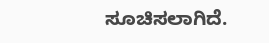ಸೂಚಿಸಲಾಗಿದೆ.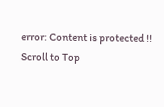error: Content is protected !!
Scroll to Top